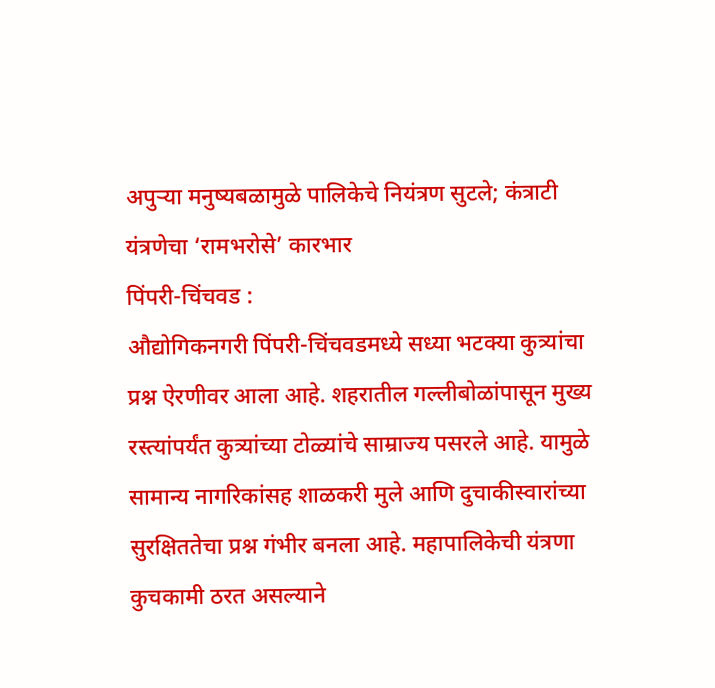अपुऱ्या मनुष्यबळामुळे पालिकेचे नियंत्रण सुटले; कंत्राटी यंत्रणेचा ‘रामभरोसे’ कारभार
पिंपरी-चिंचवड :
औद्योगिकनगरी पिंपरी-चिंचवडमध्ये सध्या भटक्या कुत्र्यांचा प्रश्न ऐरणीवर आला आहे. शहरातील गल्लीबोळांपासून मुख्य रस्त्यांपर्यंत कुत्र्यांच्या टोळ्यांचे साम्राज्य पसरले आहे. यामुळे सामान्य नागरिकांसह शाळकरी मुले आणि दुचाकीस्वारांच्या सुरक्षिततेचा प्रश्न गंभीर बनला आहे. महापालिकेची यंत्रणा कुचकामी ठरत असल्याने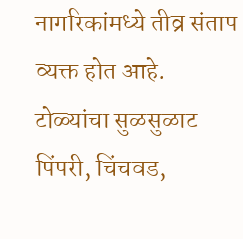नागरिकांमध्ये तीव्र संताप व्यक्त होत आहे.
टोळ्यांचा सुळसुळाट
पिंपरी, चिंचवड,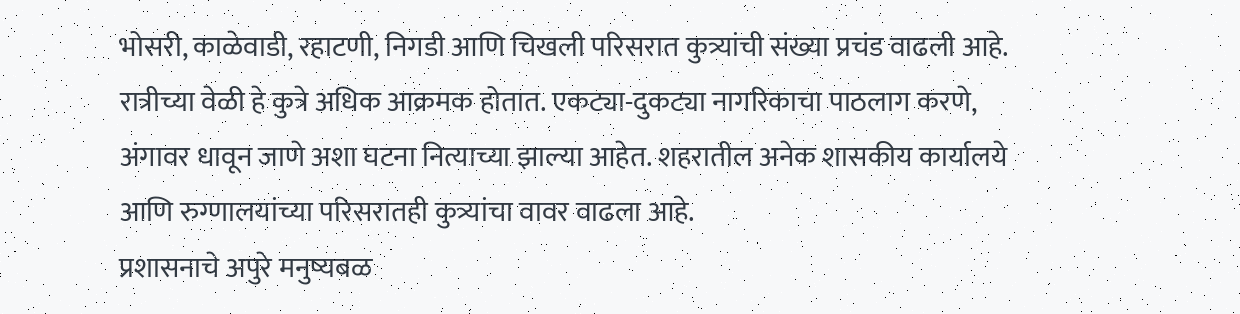भोसरी, काळेवाडी, रहाटणी, निगडी आणि चिखली परिसरात कुत्र्यांची संख्या प्रचंड वाढली आहे. रात्रीच्या वेळी हे कुत्रे अधिक आक्रमक होतात. एकट्या-दुकट्या नागरिकाचा पाठलाग करणे, अंगावर धावून जाणे अशा घटना नित्याच्या झाल्या आहेत. शहरातील अनेक शासकीय कार्यालये आणि रुग्णालयांच्या परिसरातही कुत्र्यांचा वावर वाढला आहे.
प्रशासनाचे अपुरे मनुष्यबळ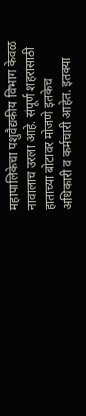महापालिकेचा पशुवैद्यकीय विभाग केवळ नावालाच उरला आहे. संपूर्ण शहरासाठी हाताच्या बोटावर मोजणे इतकेच अधिकारी व कर्मचारी आहेत. इतक्या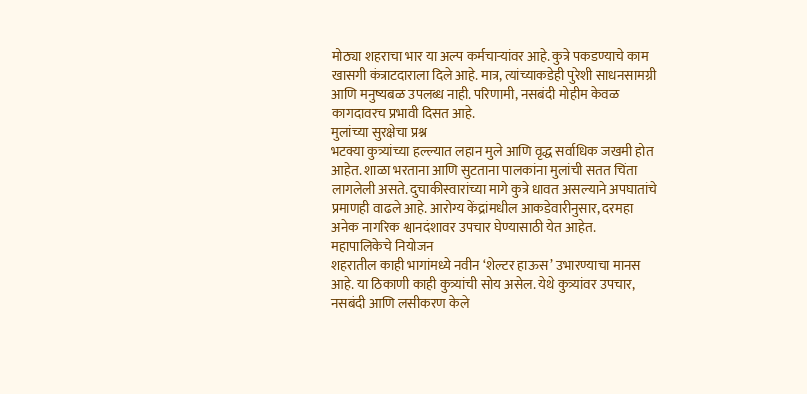मोठ्या शहराचा भार या अल्प कर्मचाऱ्यांवर आहे. कुत्रे पकडण्याचे काम खासगी कंत्राटदाराला दिले आहे. मात्र, त्यांच्याकडेही पुरेशी साधनसामग्री आणि मनुष्यबळ उपलब्ध नाही. परिणामी, नसबंदी मोहीम केवळ कागदावरच प्रभावी दिसत आहे.
मुलांच्या सुरक्षेचा प्रश्न
भटक्या कुत्र्यांच्या हल्ल्यात लहान मुले आणि वृद्ध सर्वाधिक जखमी होत आहेत. शाळा भरताना आणि सुटताना पालकांना मुलांची सतत चिंता लागलेली असते. दुचाकीस्वारांच्या मागे कुत्रे धावत असल्याने अपघातांचे प्रमाणही वाढले आहे. आरोग्य केंद्रांमधील आकडेवारीनुसार, दरमहा अनेक नागरिक श्वानदंशावर उपचार घेण्यासाठी येत आहेत.
महापालिकेचे नियोजन
शहरातील काही भागांमध्ये नवीन ‘शेल्टर हाऊस’ उभारण्याचा मानस आहे. या ठिकाणी काही कुत्र्यांची सोय असेल. येथे कुत्र्यांवर उपचार, नसबंदी आणि लसीकरण केले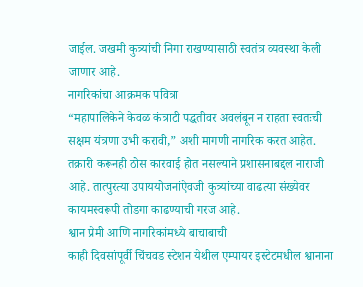जाईल. जखमी कुत्र्यांची निगा राखण्यासाठी स्वतंत्र व्यवस्था केली जाणार आहे.
नागरिकांचा आक्रमक पवित्रा
“महापालिकेने केवळ कंत्राटी पद्धतीवर अवलंबून न राहता स्वतःची सक्षम यंत्रणा उभी करावी,” अशी मागणी नागरिक करत आहेत. तक्रारी करूनही ठोस कारवाई होत नसल्याने प्रशासनाबद्दल नाराजी आहे. तात्पुरत्या उपाययोजनांऐवजी कुत्र्यांच्या वाढत्या संख्येवर कायमस्वरूपी तोडगा काढण्याची गरज आहे.
श्वान प्रेमी आणि नागरिकांमध्ये बाचाबाची
काही दिवसांपूर्वी चिंचवड स्टेशन येथील एम्पायर इस्टेटमधील श्वानाना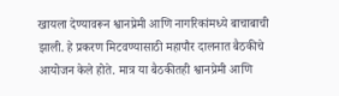खायला देण्यावरून श्वानप्रेमी आणि नागरिकांमध्ये बाचाबाची झाली. हे प्रकरण मिटवण्यासाठी महापौर दालनात बैठकीचे आयोजन केले होते. मात्र या बैठकीतही श्वानप्रेमी आणि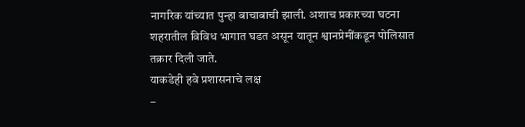नागरिक यांच्यात पुन्हा बाचाबाची झाली. अशाच प्रकारच्या घटना शहरातील विविध भागात घडत असून यातून श्वानप्रेमींकडून पोलिसात तक्रार दिली जाते.
याकडेही हवे प्रशासनाचे लक्ष
–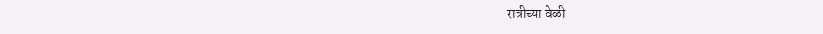रात्रीच्या वेळी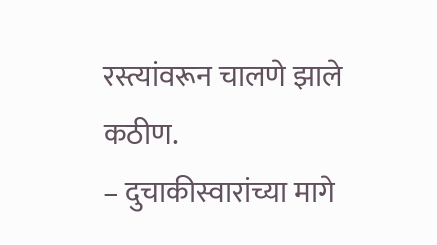रस्त्यांवरून चालणे झाले कठीण.
– दुचाकीस्वारांच्या मागे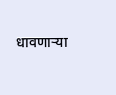धावणाऱ्या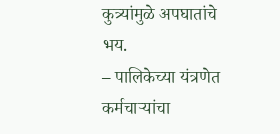कुत्र्यांमुळे अपघातांचे भय.
– पालिकेच्या यंत्रणेत कर्मचाऱ्यांचा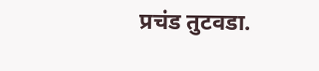प्रचंड तुटवडा.